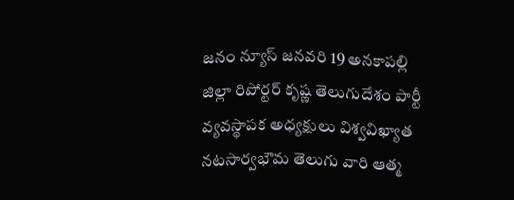జనం న్యూస్ జనవరి 19 అనకాపల్లి జిల్లా రిపోర్టర్ కృష్ణ తెలుగుదేశం పార్టీ వ్యవస్థాపక అధ్యక్షులు విశ్వవిఖ్యాత నటసార్వభౌమ తెలుగు వారి ఆత్మ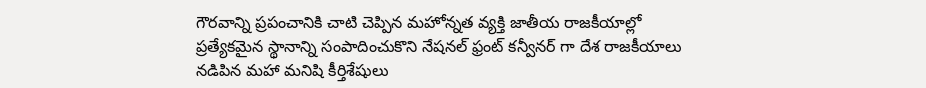గౌరవాన్ని ప్రపంచానికి చాటి చెప్పిన మహోన్నత వ్యక్తి జాతీయ రాజకీయాల్లో ప్రత్యేకమైన స్థానాన్ని సంపాదించుకొని నేషనల్ ఫ్రంట్ కన్వీనర్ గా దేశ రాజకీయాలు నడిపిన మహా మనిషి కీర్తిశేషులు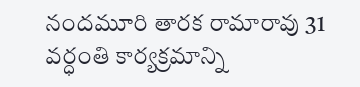నందమూరి తారక రామారావు 31 వర్ధంతి కార్యక్రమాన్ని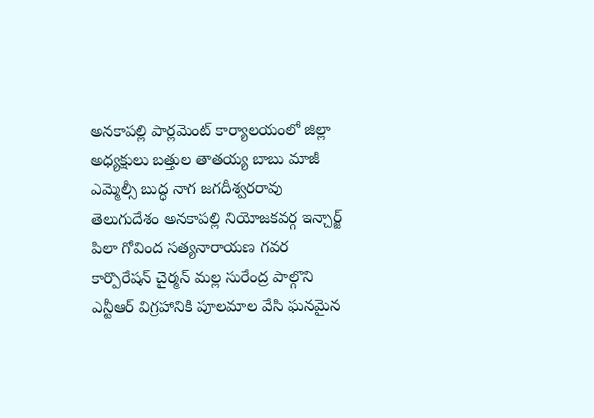అనకాపల్లి పార్లమెంట్ కార్యాలయంలో జిల్లా అధ్యక్షులు బత్తుల తాతయ్య బాబు మాజీ ఎమ్మెల్సీ బుద్ధ నాగ జగదీశ్వరరావు తెలుగుదేశం అనకాపల్లి నియోజకవర్గ ఇన్చార్జ్ పిలా గోవింద సత్యనారాయణ గవర కార్పొరేషన్ చైర్మన్ మల్ల సురేంద్ర పాల్గొని ఎన్టీఆర్ విగ్రహానికి పూలమాల వేసి ఘనమైన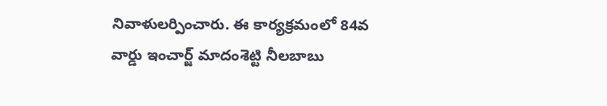నివాళులర్పించారు. ఈ కార్యక్రమంలో 84వ వార్డు ఇంచార్జ్ మాదంశెట్టి నీలబాబు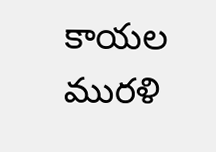కాయల మురళి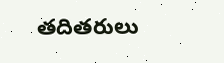తదితరులు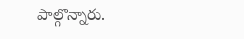పాల్గొన్నారు.